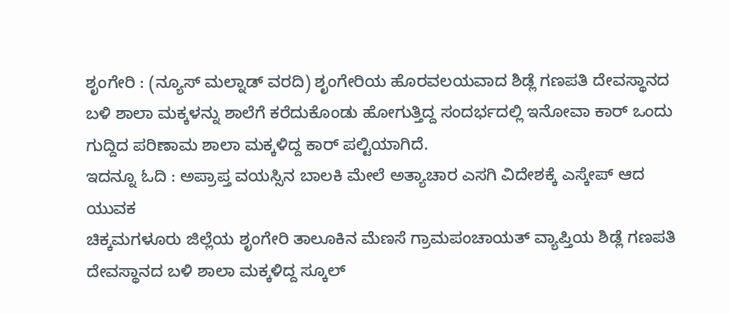ಶೃಂಗೇರಿ : (ನ್ಯೂಸ್ ಮಲ್ನಾಡ್ ವರದಿ) ಶೃಂಗೇರಿಯ ಹೊರವಲಯವಾದ ಶಿಡ್ಲೆ ಗಣಪತಿ ದೇವಸ್ಥಾನದ ಬಳಿ ಶಾಲಾ ಮಕ್ಕಳನ್ನು ಶಾಲೆಗೆ ಕರೆದುಕೊಂಡು ಹೋಗುತ್ತಿದ್ದ ಸಂದರ್ಭದಲ್ಲಿ ಇನೋವಾ ಕಾರ್ ಒಂದು ಗುದ್ದಿದ ಪರಿಣಾಮ ಶಾಲಾ ಮಕ್ಕಳಿದ್ದ ಕಾರ್ ಪಲ್ಟಿಯಾಗಿದೆ.
ಇದನ್ನೂ ಓದಿ : ಅಪ್ರಾಪ್ತ ವಯಸ್ಸಿನ ಬಾಲಕಿ ಮೇಲೆ ಅತ್ಯಾಚಾರ ಎಸಗಿ ವಿದೇಶಕ್ಕೆ ಎಸ್ಕೇಪ್ ಆದ ಯುವಕ
ಚಿಕ್ಕಮಗಳೂರು ಜಿಲ್ಲೆಯ ಶೃಂಗೇರಿ ತಾಲೂಕಿನ ಮೆಣಸೆ ಗ್ರಾಮಪಂಚಾಯತ್ ವ್ಯಾಪ್ತಿಯ ಶಿಡ್ಲೆ ಗಣಪತಿ ದೇವಸ್ಥಾನದ ಬಳಿ ಶಾಲಾ ಮಕ್ಕಳಿದ್ದ ಸ್ಕೂಲ್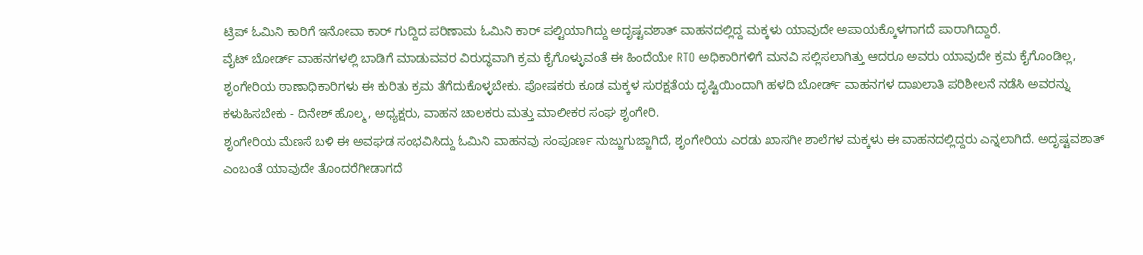ಟ್ರಿಪ್ ಓಮಿನಿ ಕಾರಿಗೆ ಇನೋವಾ ಕಾರ್ ಗುದ್ದಿದ ಪರಿಣಾಮ ಓಮಿನಿ ಕಾರ್ ಪಲ್ಟಿಯಾಗಿದ್ದು ಅದೃಷ್ಟವಶಾತ್ ವಾಹನದಲ್ಲಿದ್ದ ಮಕ್ಕಳು ಯಾವುದೇ ಅಪಾಯಕ್ಕೊಳಗಾಗದೆ ಪಾರಾಗಿದ್ದಾರೆ.
ವೈಟ್ ಬೋರ್ಡ್ ವಾಹನಗಳಲ್ಲಿ ಬಾಡಿಗೆ ಮಾಡುವವರ ವಿರುದ್ಧವಾಗಿ ಕ್ರಮ ಕೈಗೊಳ್ಳುವಂತೆ ಈ ಹಿಂದೆಯೇ RTO ಅಧಿಕಾರಿಗಳಿಗೆ ಮನವಿ ಸಲ್ಲಿಸಲಾಗಿತ್ತು ಆದರೂ ಅವರು ಯಾವುದೇ ಕ್ರಮ ಕೈಗೊಂಡಿಲ್ಲ, ಶೃಂಗೇರಿಯ ಠಾಣಾಧಿಕಾರಿಗಳು ಈ ಕುರಿತು ಕ್ರಮ ತೆಗೆದುಕೊಳ್ಳಬೇಕು. ಪೋಷಕರು ಕೂಡ ಮಕ್ಕಳ ಸುರಕ್ಷತೆಯ ದೃಷ್ಟಿಯಿಂದಾಗಿ ಹಳದಿ ಬೋರ್ಡ್ ವಾಹನಗಳ ದಾಖಲಾತಿ ಪರಿಶೀಲನೆ ನಡೆಸಿ ಅವರನ್ನು ಕಳುಹಿಸಬೇಕು - ದಿನೇಶ್ ಹೊಲ್ಮ, ಅಧ್ಯಕ್ಷರು, ವಾಹನ ಚಾಲಕರು ಮತ್ತು ಮಾಲೀಕರ ಸಂಘ ಶೃಂಗೇರಿ.
ಶೃಂಗೇರಿಯ ಮೆಣಸೆ ಬಳಿ ಈ ಅವಘಡ ಸಂಭವಿಸಿದ್ದು ಓಮಿನಿ ವಾಹನವು ಸಂಪೂರ್ಣ ನುಜ್ಜುಗುಜ್ಜಾಗಿದೆ, ಶೃಂಗೇರಿಯ ಎರಡು ಖಾಸಗೀ ಶಾಲೆಗಳ ಮಕ್ಕಳು ಈ ವಾಹನದಲ್ಲಿದ್ದರು ಎನ್ನಲಾಗಿದೆ. ಅದೃಷ್ಟವಶಾತ್ ಎಂಬಂತೆ ಯಾವುದೇ ತೊಂದರೆಗೀಡಾಗದೆ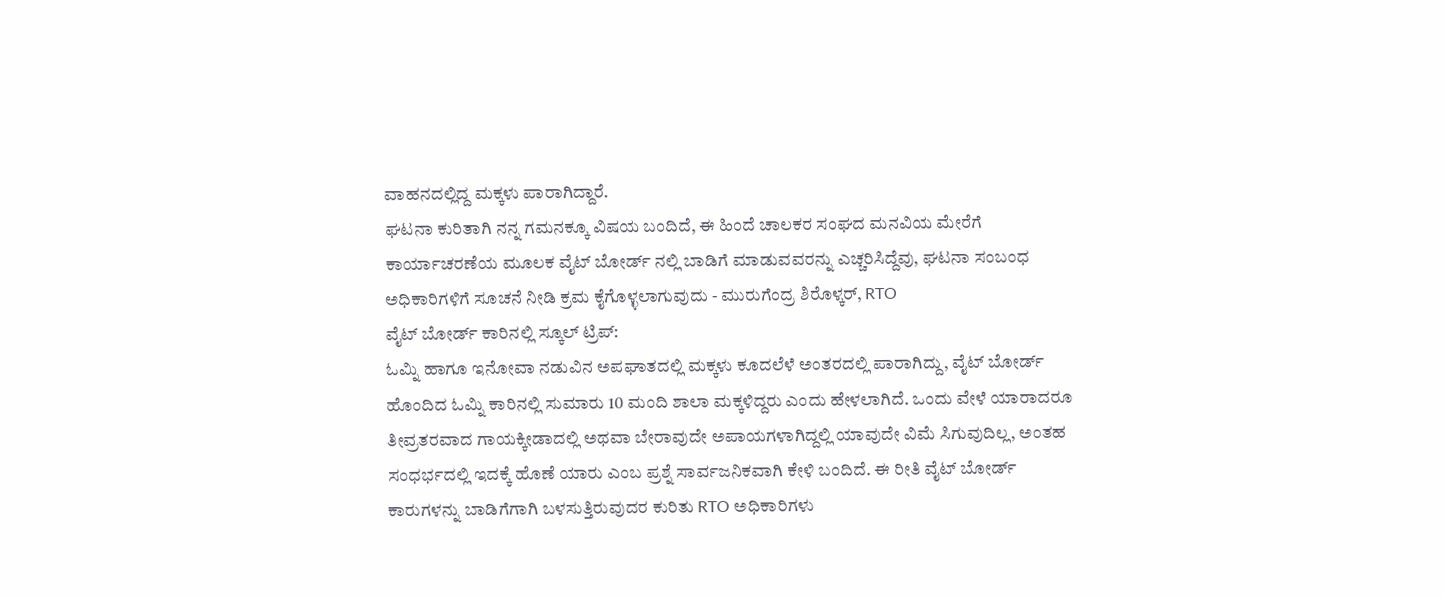ವಾಹನದಲ್ಲಿದ್ದ ಮಕ್ಕಳು ಪಾರಾಗಿದ್ದಾರೆ.
ಘಟನಾ ಕುರಿತಾಗಿ ನನ್ನ ಗಮನಕ್ಕೂ ವಿಷಯ ಬಂದಿದೆ, ಈ ಹಿಂದೆ ಚಾಲಕರ ಸಂಘದ ಮನವಿಯ ಮೇರೆಗೆ ಕಾರ್ಯಾಚರಣೆಯ ಮೂಲಕ ವೈಟ್ ಬೋರ್ಡ್ ನಲ್ಲಿ ಬಾಡಿಗೆ ಮಾಡುವವರನ್ನು ಎಚ್ಚರಿಸಿದ್ದೆವು, ಘಟನಾ ಸಂಬಂಧ ಅಧಿಕಾರಿಗಳಿಗೆ ಸೂಚನೆ ನೀಡಿ ಕ್ರಮ ಕೈಗೊಳ್ಳಲಾಗುವುದು - ಮುರುಗೆಂದ್ರ ಶಿರೊಳ್ಕರ್, RTO
ವೈಟ್ ಬೋರ್ಡ್ ಕಾರಿನಲ್ಲಿ ಸ್ಕೂಲ್ ಟ್ರಿಪ್:
ಓಮ್ನಿ ಹಾಗೂ ಇನೋವಾ ನಡುವಿನ ಅಪಘಾತದಲ್ಲಿ ಮಕ್ಕಳು ಕೂದಲೆಳೆ ಅಂತರದಲ್ಲಿ ಪಾರಾಗಿದ್ದು, ವೈಟ್ ಬೋರ್ಡ್ ಹೊಂದಿದ ಓಮ್ನಿ ಕಾರಿನಲ್ಲಿ ಸುಮಾರು 10 ಮಂದಿ ಶಾಲಾ ಮಕ್ಕಳಿದ್ದರು ಎಂದು ಹೇಳಲಾಗಿದೆ. ಒಂದು ವೇಳೆ ಯಾರಾದರೂ ತೀವ್ರತರವಾದ ಗಾಯಕ್ಕೀಡಾದಲ್ಲಿ ಅಥವಾ ಬೇರಾವುದೇ ಅಪಾಯಗಳಾಗಿದ್ದಲ್ಲಿ ಯಾವುದೇ ವಿಮೆ ಸಿಗುವುದಿಲ್ಲ, ಅಂತಹ ಸಂಧರ್ಭದಲ್ಲಿ ಇದಕ್ಕೆ ಹೊಣೆ ಯಾರು ಎಂಬ ಪ್ರಶ್ನೆ ಸಾರ್ವಜನಿಕವಾಗಿ ಕೇಳಿ ಬಂದಿದೆ. ಈ ರೀತಿ ವೈಟ್ ಬೋರ್ಡ್ ಕಾರುಗಳನ್ನು ಬಾಡಿಗೆಗಾಗಿ ಬಳಸುತ್ತಿರುವುದರ ಕುರಿತು RTO ಅಧಿಕಾರಿಗಳು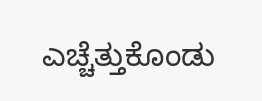ಎಚ್ಚೆತ್ತುಕೊಂಡು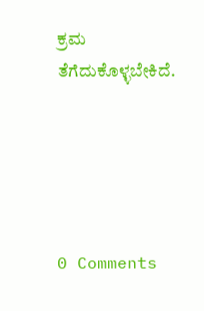ಕ್ರಮ ತೆಗೆದುಕೊಳ್ಳಬೇಕಿದೆ.





0 Comments